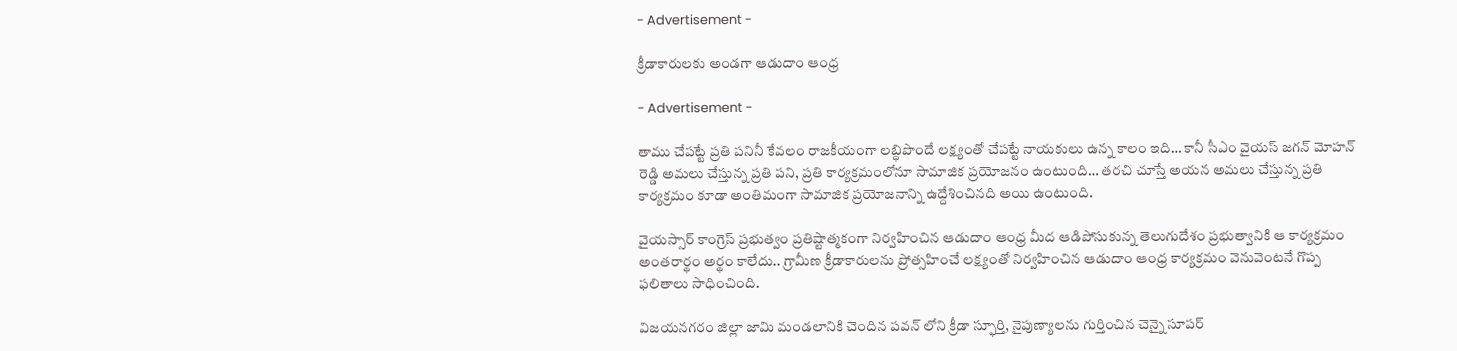- Advertisement -

క్రీడాకారులకు అండగా ఆడుదాం ఆంధ్ర

- Advertisement -

తాము చేపట్టే ప్రతి పనినీ కేవలం రాజకీయంగా లబ్ధిపొందే లక్ష్యంతో చేపట్టే నాయకులు ఉన్న కాలం ఇది… కానీ సీఎం వైయస్ జగన్ మోహన్ రెడ్డి అమలు చేస్తున్న ప్రతి పని, ప్రతి కార్యక్రమంలోనూ సామాజిక ప్రయోజనం ఉంటుంది… తరచి చూస్తే అయన అమలు చేస్తున్న ప్రతి కార్యక్రమం కూడా అంతిమంగా సామాజిక ప్రయోజనాన్ని ఉద్దేశించినది అయి ఉంటుంది.

వైయస్సార్ కాంగ్రెస్ ప్రభుత్వం ప్రతిష్టాత్మకంగా నిర్వహించిన ఆడుదాం ఆంధ్ర మీద ఆడిపోసుకున్న తెలుగుదేశం ప్రభుత్వానికి ఆ కార్యక్రమం అంతరార్థం అర్థం కాలేదు.. గ్రామీణ క్రీడాకారులను ప్రోత్సహించే లక్ష్యంతో నిర్వహించిన ఆడుదాం ఆంధ్ర కార్యక్రమం వెనువెంటనే గొప్ప ఫలితాలు సాధించింది.

విజయనగరం జిల్లా జామి మండలానికి చెందిన పవన్ లోని క్రీడా స్ఫూర్తి, నైపుణ్యాలను గుర్తించిన చెన్నై సూపర్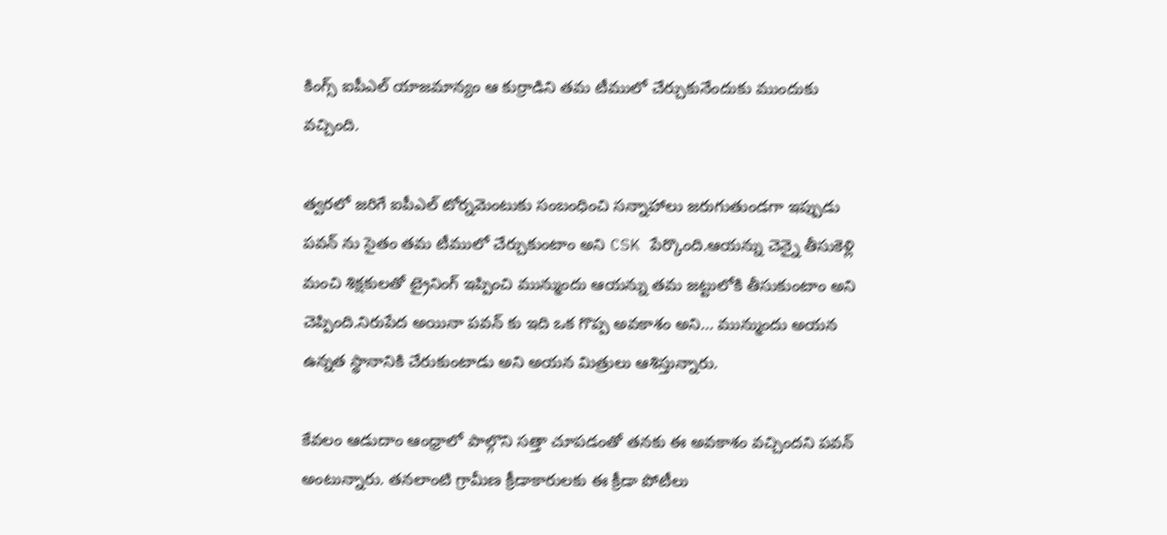కింగ్స్ ఐపీఎల్ యాజమాన్యం ఆ కుర్రాడిని తమ టీములో చేర్చుకునేందుకు ముందుకు వచ్చింది.

త్వరలో జరిగే ఐపీఎల్ టోర్నమెంటుకు సంబంధించి సన్నాహాలు జరుగుతుండగా ఇప్పుడు పవన్ ను సైతం తమ టీములో చేర్చుకుంటాం అని CSK పేర్కొంది.ఆయన్ను చెన్నై తీసుకెళ్లి మంచి శిక్షకులతో ట్రైనింగ్ ఇప్పించి మున్ముందు ఆయన్ను తమ జట్టులోకి తీసుకుంటాం అని చెప్పింది.నిరుపేద అయినా పవన్ కు ఇది ఒక గొప్ప అవకాశం అని… మున్ముందు అయన ఉన్నత స్థానానికి చేరుకుంటాడు అని అయన మిత్రులు ఆశిస్తున్నారు.

కేవలం ఆడుదాం ఆంధ్రాలో పాల్గొని సత్తా చూపడంతో తనకు ఈ అవకాశం వచ్చిందని పవన్ అంటున్నారు. తనలాంటి గ్రామీణ క్రీడాకారులకు ఈ క్రీడా పోటీలు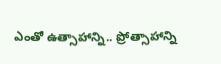ఎంతో ఉత్సాహాన్ని.. ప్రోత్సాహాన్ని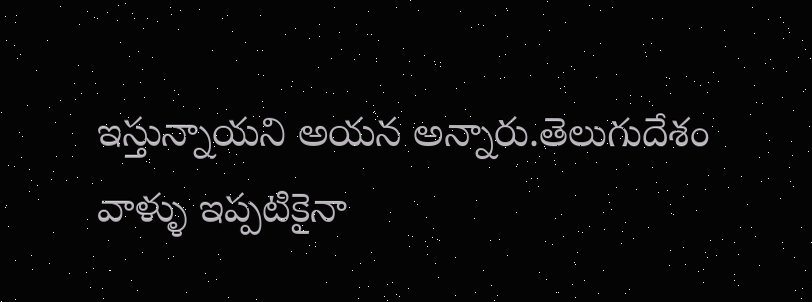ఇస్తున్నాయని అయన అన్నారు.తెలుగుదేశం వాళ్ళు ఇప్పటికైనా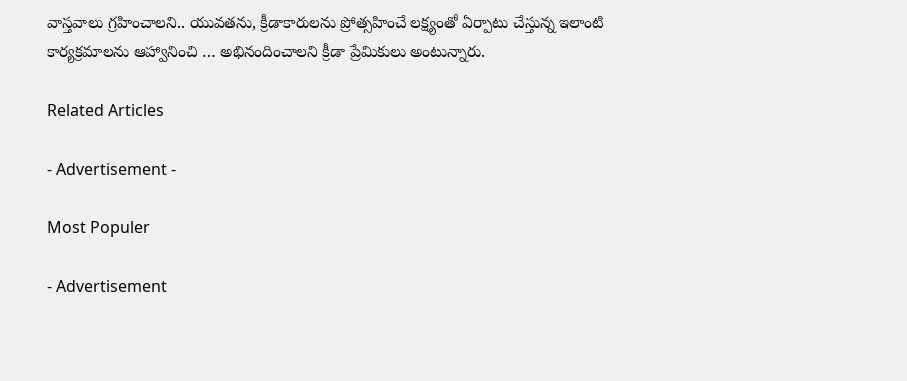వాస్తవాలు గ్రహించాలని.. యువతను, క్రీడాకారులను ప్రోత్సహించే లక్ష్యంతో ఏర్పాటు చేస్తున్న ఇలాంటి కార్యక్రమాలను ఆహ్వానించి … అభినందించాలని క్రీడా ప్రేమికులు అంటున్నారు.

Related Articles

- Advertisement -

Most Populer

- Advertisement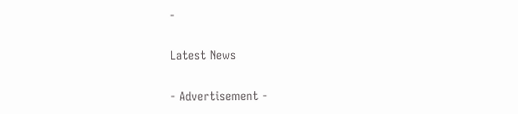-

Latest News

- Advertisement -